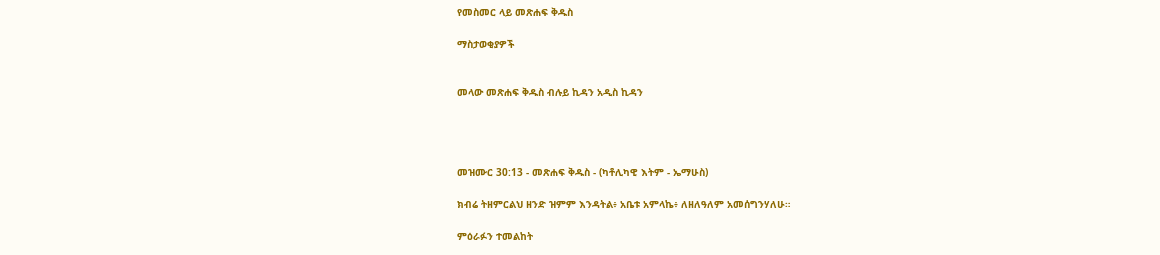የመስመር ላይ መጽሐፍ ቅዱስ

ማስታወቂያዎች


መላው መጽሐፍ ቅዱስ ብሉይ ኪዳን አዲስ ኪዳን




መዝሙር 30:13 - መጽሐፍ ቅዱስ - (ካቶሊካዊ እትም - ኤማሁስ)

ክብሬ ትዘምርልህ ዘንድ ዝምም እንዳትል፥ አቤቱ አምላኬ፥ ለዘለዓለም አመሰግንሃለሁ።

ምዕራፉን ተመልከት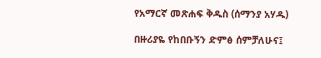የአማርኛ መጽሐፍ ቅዱስ (ሰማንያ አሃዱ)

በዙሪያዬ የከበቡኝን ድምፅ ሰምቻለሁና፤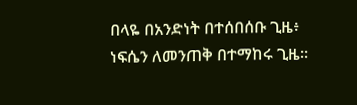በላዬ በአንድነት በተሰበሰቡ ጊዜ፥ ነፍሴን ለመንጠቅ በተማከሩ ጊዜ።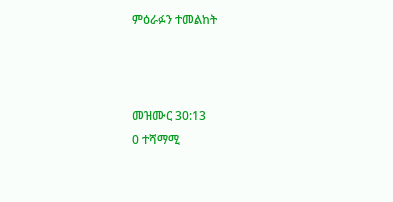ምዕራፉን ተመልከት



መዝሙር 30:13
0 ተሻማሚ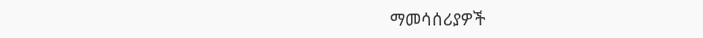ማመሳሰሪያዎች